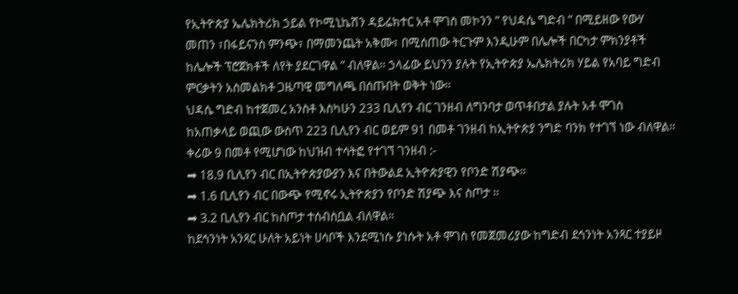የኢትዮጵያ ኤሌክትሪክ ኃይል የኮሚኒኬሽን ዳይሬክተር አቶ ሞገስ መኮንን ” የህዳሴ ግድብ ” በሚይዘው የውሃ መጠን ፣በፋይናንስ ምንጭ፣ በማመንጨት አቅሙ፣ በሚሰጠው ትርጉም እንዲሁም በሌሎች በርካታ ምክንያቶች ከሌሎች ፕሮጀክቶች ለየት ያደርገዋል ” ብለዋል። ኃላፊው ይህንን ያሉት የኢትዮጵያ ኤሌክትሪክ ሃይል የአባይ ግድብ ምርቃትን አስመልክቶ ጋዜጣዊ መግለጫ በሰጡበት ወቅት ነው።
ህዳሴ ግድብ ከተጀመረ አንስቶ እስካሁን 233 ቢሊየን ብር ገንዘብ ለግንባታ ወጥቶበታል ያሉት አቶ ሞገስ ከአጠቃላይ ወጪው ውስጥ 223 ቢሊየን ብር ወይም 91 በመቶ ገንዘብ ከኢትዮጵያ ንግድ ባንክ የተገኘ ነው ብለዋል።
ቀሪው 9 በመቶ የሚሆነው ከህዝብ ተሳትፎ የተገኘ ገንዘብ :-
➡ 18.9 ቢሊየን ብር በኢትዮጵያውያን እና በትውልደ ኢትዮጵያዊን የቦንድ ሽያጭ።
➡ 1.6 ቢሊየን ብር በውጭ የሚኖሩ ኢትዮጵያን የቦንድ ሽያጭ እና ስጦታ ።
➡ 3.2 ቢሊየን ብር ከስጦታ ተሰብስቧል ብለዋል።
ከደኅንነት አንጻር ሁለት አይነት ሀሳቦች እንደሚነሱ ያነሱት አቶ ሞገስ የመጀመሪያው ከግድብ ደኅንነት አንጻር ተያይዞ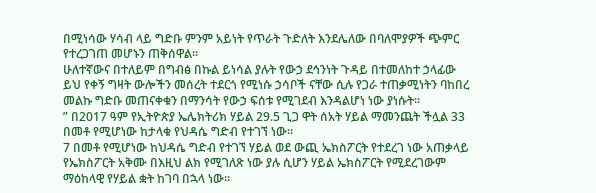በሚነሳው ሃሳብ ላይ ግድቡ ምንም አይነት የጥራት ጉድለት እንደሌለው በባለሞያዎች ጭምር የተረጋገጠ መሆኑን ጠቅሰዋል።
ሁለተኛውና በተለይም በግብፅ በኩል ይነሳል ያሉት የውኃ ደኅንነት ጉዳይ በተመለከተ ኃላፊው ይህ የቀኝ ግዛት ውሎችን መሰረት ተደርጎ የሚነሱ ኃሳቦች ናቸው ሲሉ የጋራ ተጠቃሚነትን ባከበረ መልኩ ግድቡ መጠናቀቁን በማንሳት የውኃ ፍሰቱ የሚገደብ እንዳልሆነ ነው ያነሱት።
” በ2017 ዓም የኢትዮጵያ ኤሌክትሪክ ሃይል 29.5 ጊጋ ዋት ሰአት ሃይል ማመንጨት ችሏል 33 በመቶ የሚሆነው ከታላቁ የህዳሴ ግድብ የተገኘ ነው።
7 በመቶ የሚሆነው ከህዳሴ ግድብ የተገኘ ሃይል ወደ ውጪ ኤክስፖርት የተደረገ ነው አጠቃላይ የኤክስፖርት አቅሙ በእዚህ ልክ የሚገለጽ ነው ያሉ ሲሆን ሃይል ኤክስፖርት የሚደረገውም ማዕከላዊ የሃይል ቋት ከገባ በኋላ ነው።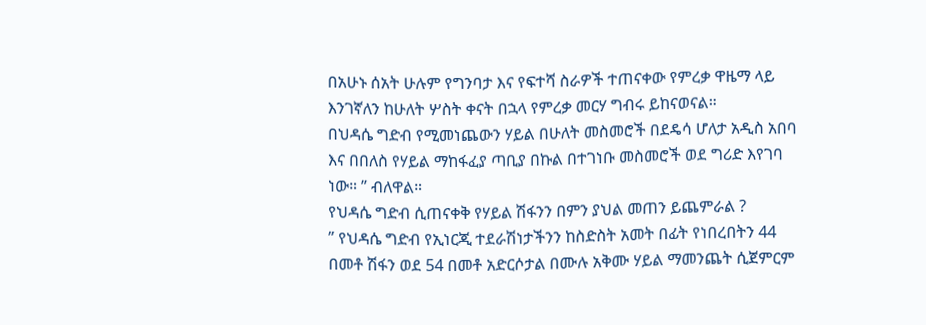በአሁኑ ሰአት ሁሉም የግንባታ እና የፍተሻ ስራዎች ተጠናቀው የምረቃ ዋዜማ ላይ እንገኛለን ከሁለት ሦስት ቀናት በኋላ የምረቃ መርሃ ግብሩ ይከናወናል።
በህዳሴ ግድብ የሚመነጨውን ሃይል በሁለት መስመሮች በደዴሳ ሆለታ አዲስ አበባ እና በበለስ የሃይል ማከፋፈያ ጣቢያ በኩል በተገነቡ መስመሮች ወደ ግሪድ እየገባ ነው። ” ብለዋል።
የህዳሴ ግድብ ሲጠናቀቅ የሃይል ሽፋንን በምን ያህል መጠን ይጨምራል ?
” የህዳሴ ግድብ የኢነርጂ ተደራሽነታችንን ከስድስት አመት በፊት የነበረበትን 44 በመቶ ሽፋን ወደ 54 በመቶ አድርሶታል በሙሉ አቅሙ ሃይል ማመንጨት ሲጀምርም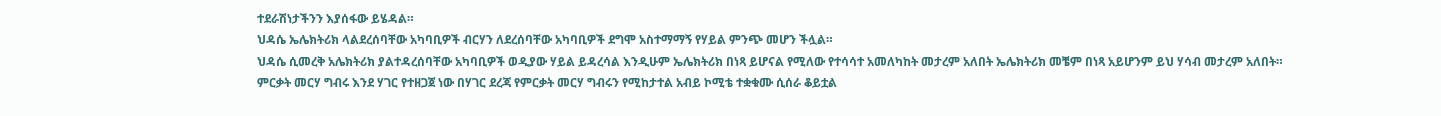ተደራሽነታችንን እያሰፋው ይሄዳል።
ህዳሴ ኤሌክትሪክ ላልደረሰባቸው አካባቢዎች ብርሃን ለደረሰባቸው አካባቢዎች ደግሞ አስተማማኝ የሃይል ምንጭ መሆን ችሏል።
ህዳሴ ሲመረቅ አሌክትሪክ ያልተዳረሰባቸው አካባቢዎች ወዲያው ሃይል ይዳረሳል እንዲሁም ኤሌክትሪክ በነጻ ይሆናል የሚለው የተሳሳተ አመለካከት መታረም አለበት ኤሌክትሪክ መቼም በነጻ አይሆንም ይህ ሃሳብ መታረም አለበት።
ምርቃት መርሃ ግብሩ እንደ ሃገር የተዘጋጀ ነው በሃገር ደረጃ የምርቃት መርሃ ግብሩን የሚከታተል አብይ ኮሚቴ ተቋቁሙ ሲሰራ ቆይቷል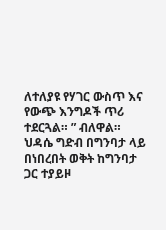ለተለያዩ የሃገር ውስጥ እና የውጭ እንግዶች ጥሪ ተደርጓል። ” ብለዋል።
ህዳሴ ግድብ በግንባታ ላይ በነበረበት ወቅት ከግንባታ ጋር ተያይዞ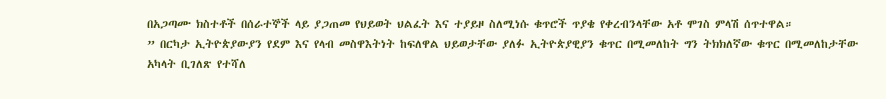በአጋጣሙ ክስተቶች በሰራተኞች ላይ ያጋጠመ የህይወት ህልፈት እና ተያይዞ ስለሚነሱ ቁጥሮች ጥያቄ የቀረብንላቸው አቶ ሞገስ ምላሽ ሰጥተዋል።
” በርካታ ኢትዮጵያውያን የደም እና የላብ መስዋእትነት ከፍለዋል ህይወታቸው ያለፉ ኢትዮጵያዊያን ቁጥር በሚመለከት ግን ትክክለኛው ቁጥር በሚመለከታቸው አካላት ቢገለጽ የተሻለ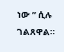ነው ” ሲሉ ገልጸዋል።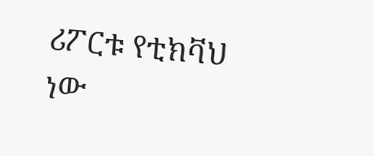ሪፖርቱ የቲክቫህ ነው